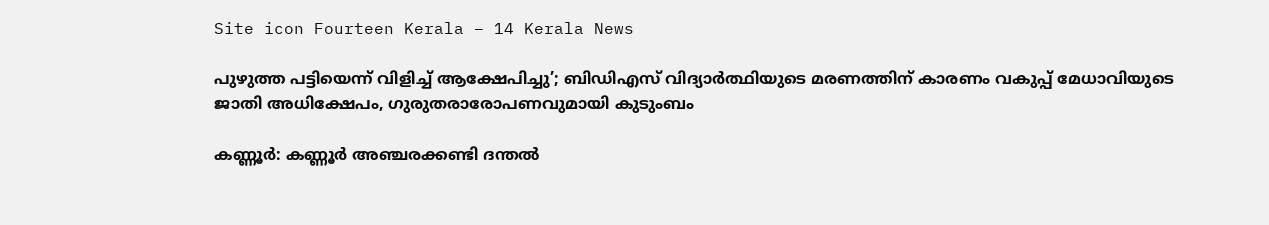Site icon Fourteen Kerala – 14 Kerala News

പുഴുത്ത പട്ടിയെന്ന് വിളിച്ച് ആക്ഷേപിച്ചു’; ബിഡിഎസ് വിദ്യാർത്ഥിയുടെ മരണത്തിന് കാരണം വകുപ്പ് മേധാവിയുടെ ജാതി അധിക്ഷേപം, ഗുരുതരാരോപണവുമായി കുടുംബം

കണ്ണൂര്‍: കണ്ണൂര്‍ അഞ്ചരക്കണ്ടി ദന്തല്‍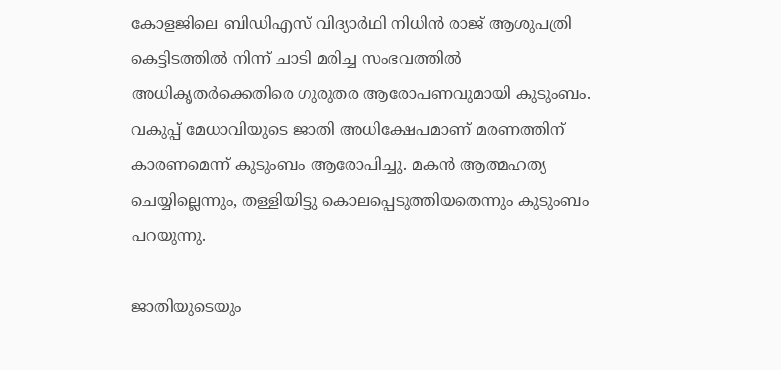കോളജിലെ ബിഡിഎസ് വിദ്യാര്‍ഥി നിധിന്‍ രാജ് ആശുപത്രി കെട്ടിടത്തില്‍ നിന്ന് ചാടി മരിച്ച സംഭവത്തില്‍ അധികൃതര്‍ക്കെതിരെ ഗുരുതര ആരോപണവുമായി കുടുംബം. വകുപ്പ് മേധാവിയുടെ ജാതി അധിക്ഷേപമാണ് മരണത്തിന് കാരണമെന്ന് കുടുംബം ആരോപിച്ചു. മകന്‍ ആത്മഹത്യ ചെയ്യില്ലെന്നും, തള്ളിയിട്ടു കൊലപ്പെടുത്തിയതെന്നും കുടുംബം പറയുന്നു.

ജാതിയുടെയും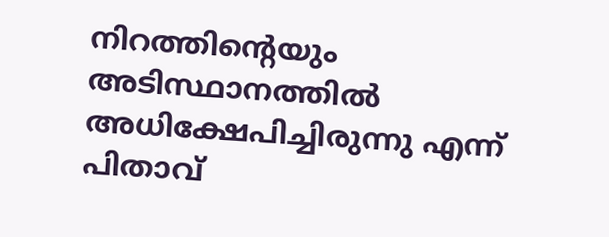നിറത്തിന്റെയും അടിസ്ഥാനത്തില്‍ അധിക്ഷേപിച്ചിരുന്നു എന്ന് പിതാവ്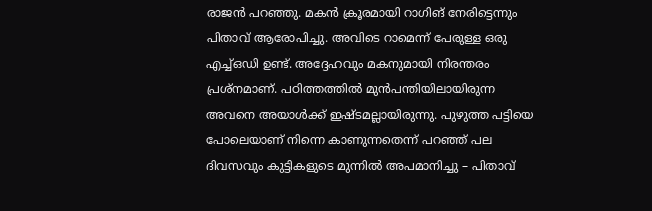രാജന്‍ പറഞ്ഞു. മകന്‍ ക്രൂരമായി റാഗിങ് നേരിട്ടെന്നും പിതാവ് ആരോപിച്ചു. അവിടെ റാമെന്ന് പേരുള്ള ഒരു എച്ച്ഒഡി ഉണ്ട്. അദ്ദേഹവും മകനുമായി നിരന്തരം പ്രശ്‌നമാണ്. പഠിത്തത്തില്‍ മുന്‍പന്തിയിലായിരുന്ന അവനെ അയാള്‍ക്ക് ഇഷ്ടമല്ലായിരുന്നു. പുഴുത്ത പട്ടിയെ പോലെയാണ് നിന്നെ കാണുന്നതെന്ന് പറഞ്ഞ് പല ദിവസവും കുട്ടികളുടെ മുന്നില്‍ അപമാനിച്ചു – പിതാവ്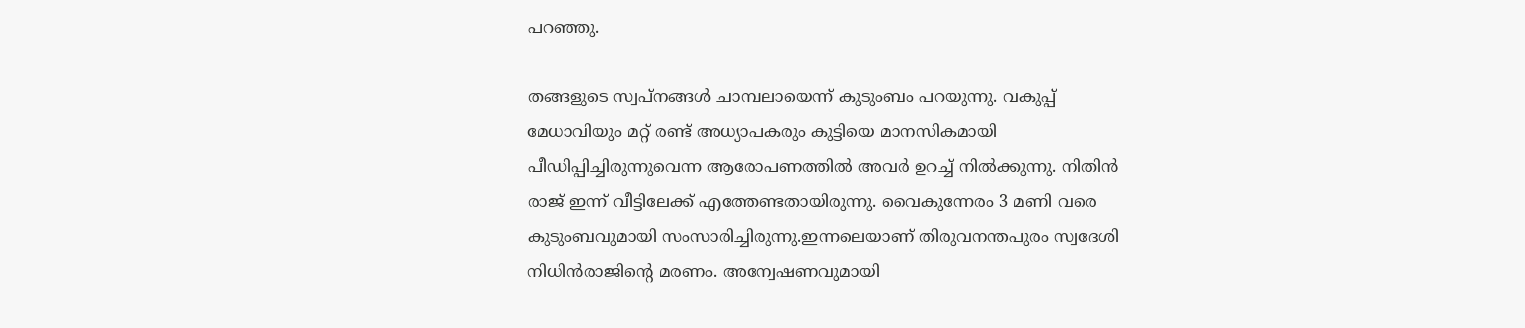പറഞ്ഞു.

തങ്ങളുടെ സ്വപ്നങ്ങള്‍ ചാമ്പലായെന്ന് കുടുംബം പറയുന്നു. വകുപ്പ് മേധാവിയും മറ്റ് രണ്ട് അധ്യാപകരും കുട്ടിയെ മാനസികമായി പീഡിപ്പിച്ചിരുന്നുവെന്ന ആരോപണത്തില്‍ അവര്‍ ഉറച്ച് നില്‍ക്കുന്നു. നിതിന്‍ രാജ് ഇന്ന് വീട്ടിലേക്ക് എത്തേണ്ടതായിരുന്നു. വൈകുന്നേരം 3 മണി വരെ കുടുംബവുമായി സംസാരിച്ചിരുന്നു.ഇന്നലെയാണ് തിരുവനന്തപുരം സ്വദേശി നിധിന്‍രാജിന്റെ മരണം. അന്വേഷണവുമായി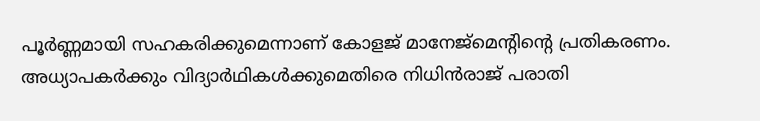പൂര്‍ണ്ണമായി സഹകരിക്കുമെന്നാണ് കോളജ് മാനേജ്‌മെന്റിന്റെ പ്രതികരണം. അധ്യാപകര്‍ക്കും വിദ്യാര്‍ഥികള്‍ക്കുമെതിരെ നിധിന്‍രാജ് പരാതി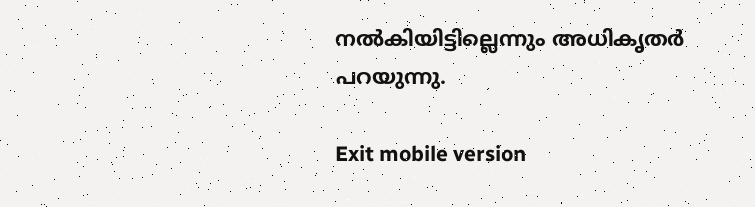നല്‍കിയിട്ടില്ലെന്നും അധികൃതര്‍ പറയുന്നു.

Exit mobile version